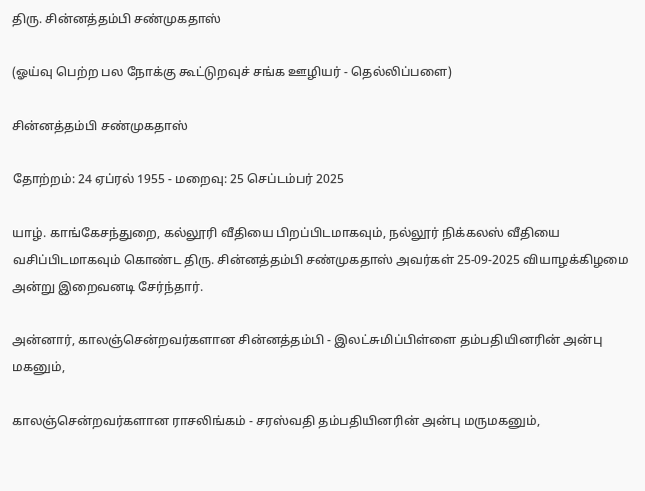திரு. சின்னத்தம்பி சண்முகதாஸ்

(ஓய்வு பெற்ற பல நோக்கு கூட்டுறவுச் சங்க ஊழியர் - தெல்லிப்பளை)

சின்னத்தம்பி சண்முகதாஸ்

தோற்றம்: 24 ஏப்ரல் 1955 - மறைவு: 25 செப்டம்பர் 2025

யாழ். காங்கேசந்துறை, கல்லூரி வீதியை பிறப்பிடமாகவும், நல்லூர் நிக்கலஸ் வீதியை வசிப்பிடமாகவும் கொண்ட திரு. சின்னத்தம்பி சண்முகதாஸ் அவர்கள் 25-09-2025 வியாழக்கிழமை அன்று இறைவனடி சேர்ந்தார்.

அன்னார், காலஞ்சென்றவர்களான சின்னத்தம்பி - இலட்சுமிப்பிள்ளை தம்பதியினரின் அன்பு மகனும்,

காலஞ்சென்றவர்களான ராசலிங்கம் - சரஸ்வதி தம்பதியினரின் அன்பு மருமகனும்,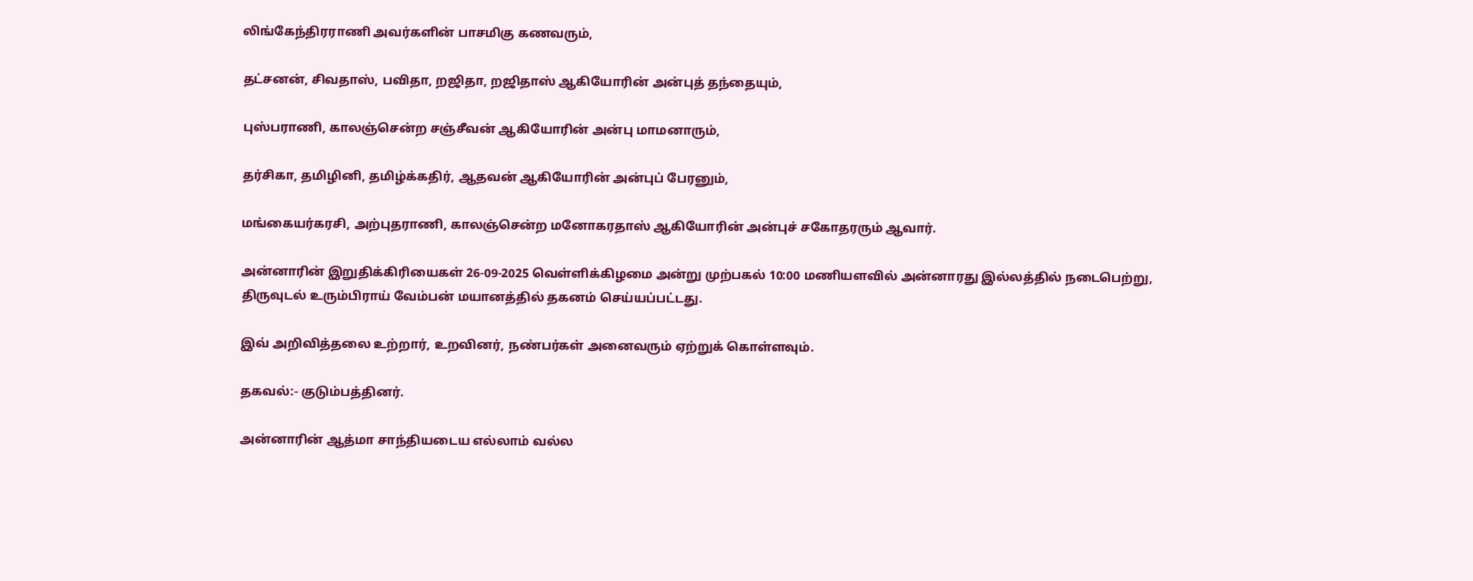லிங்கேந்திரராணி அவர்களின் பாசமிகு கணவரும்,

தட்சனன், சிவதாஸ், பவிதா, றஜிதா, றஜிதாஸ் ஆகியோரின் அன்புத் தந்தையும்,

புஸ்பராணி, காலஞ்சென்ற சஞ்சீவன் ஆகியோரின் அன்பு மாமனாரும்,

தர்சிகா, தமிழினி, தமிழ்க்கதிர், ஆதவன் ஆகியோரின் அன்புப் பேரனும்,

மங்கையர்கரசி, அற்புதராணி, காலஞ்சென்ற மனோகரதாஸ் ஆகியோரின் அன்புச் சகோதரரும் ஆவார்.

அன்னாரின் இறுதிக்கிரியைகள் 26-09-2025 வெள்ளிக்கிழமை அன்று முற்பகல் 10:00 மணியளவில் அன்னாரது இல்லத்தில் நடைபெற்று, திருவுடல் உரும்பிராய் வேம்பன் மயானத்தில் தகனம் செய்யப்பட்டது.

இவ் அறிவித்தலை உற்றார், உறவினர், நண்பர்கள் அனைவரும் ஏற்றுக் கொள்ளவும்.

தகவல்:- குடும்பத்தினர்.

அன்னாரின் ஆத்மா சாந்தியடைய எல்லாம் வல்ல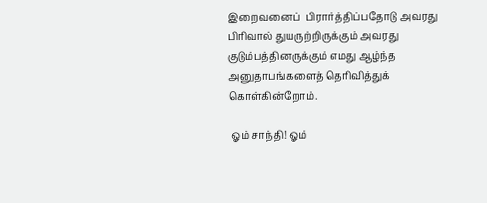இறைவனைப்  பிரார்த்திப்பதோடு அவரது பிரிவால் துயருற்றிருக்கும் அவரது குடும்பத்தினருக்கும் எமது ஆழ்ந்த அனுதாபங்களைத் தெரிவித்துக் கொள்கின்றோம்.

 ஓம் சாந்தி! ஓம்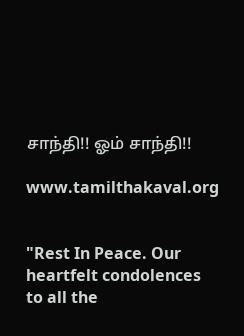சாந்தி!! ஓம் சாந்தி!!

www.tamilthakaval.org


"Rest In Peace. Our heartfelt condolences to all the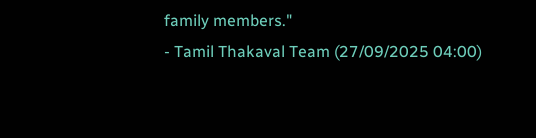family members."
- Tamil Thakaval Team (27/09/2025 04:00)